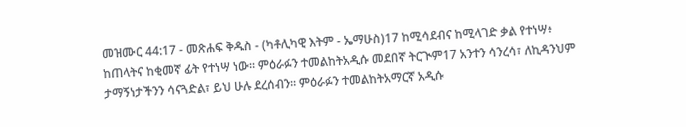መዝሙር 44:17 - መጽሐፍ ቅዱስ - (ካቶሊካዊ እትም - ኤማሁስ)17 ከሚሳደብና ከሚላገድ ቃል የተነሣ፥ ከጠላትና ከቂመኛ ፊት የተነሣ ነው። ምዕራፉን ተመልከትአዲሱ መደበኛ ትርጒም17 አንተን ሳንረሳ፣ ለኪዳንህም ታማኝነታችንን ሳናጓድል፣ ይህ ሁሉ ደረሰብን። ምዕራፉን ተመልከትአማርኛ አዲሱ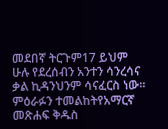መደበኛ ትርጉም17 ይህም ሁሉ የደረሰብን አንተን ሳንረሳና ቃል ኪዳንህንም ሳናፈርስ ነው። ምዕራፉን ተመልከትየአማርኛ መጽሐፍ ቅዱስ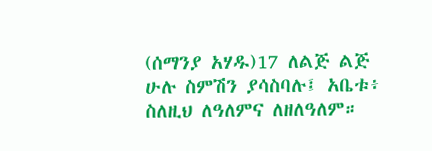(ሰማንያ አሃዱ)17 ለልጅ ልጅ ሁሉ ስምሽን ያሳስባሉ፤ አቤቱ፥ ስለዚህ ለዓለምና ለዘለዓለም።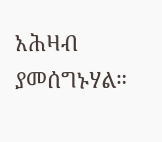አሕዛብ ያመሰግኑሃል።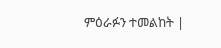ምዕራፉን ተመልከት |